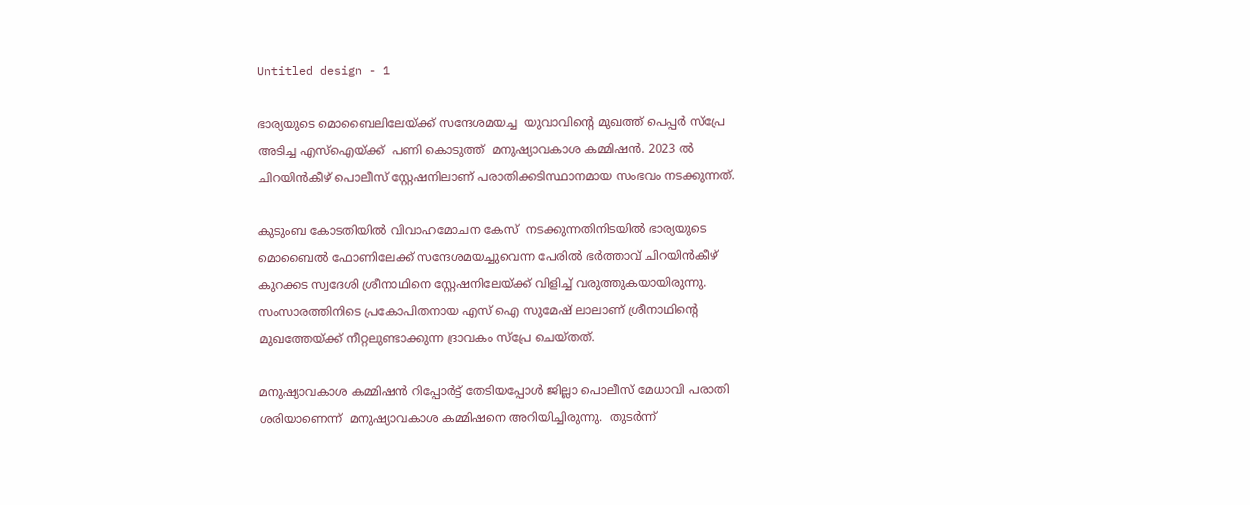Untitled design - 1

ഭാര്യയുടെ മൊബൈലിലേയ്ക്ക് സന്ദേശമയച്ച  യുവാവിന്‍റെ മുഖത്ത് പെപ്പര്‍ സ്പ്രേ അടിച്ച എസ്ഐയ്ക്ക്  പണി കൊടുത്ത്  മനുഷ്യാവകാശ കമ്മിഷന്‍. 2023 ല്‍ ചിറയിന്‍കീഴ് പൊലീസ് സ്റ്റേഷനിലാണ് പരാതിക്കടിസ്ഥാനമായ സംഭവം നടക്കുന്നത്.

കുടുംബ കോടതിയിൽ വിവാഹമോചന കേസ്  നടക്കുന്നതിനിടയിൽ ഭാര്യയുടെ മൊബൈൽ ഫോണിലേക്ക് സന്ദേശമയച്ചുവെന്ന പേരിൽ ഭര്‍ത്താവ് ചിറയിന്‍കീഴ് കുറക്കട സ്വദേശി ശ്രീനാഥിനെ സ്റ്റേഷനിലേയ്ക്ക് വിളിച്ച് വരുത്തുകയായിരുന്നു. സംസാരത്തിനിടെ പ്രകോപിതനായ എസ് ഐ സുമേഷ് ലാലാണ് ശ്രീനാഥിന്‍റെ മുഖത്തേയ്ക്ക് നീറ്റലുണ്ടാക്കുന്ന ദ്രാവകം സ്പ്രേ ചെയ്തത്.

മനുഷ്യാവകാശ കമ്മിഷന്‍ റിപ്പോര്‍ട്ട് തേടിയപ്പോള്‍ ജില്ലാ പൊലീസ് മേധാവി പരാതി ശരിയാണെന്ന്  മനുഷ്യാവകാശ കമ്മിഷനെ അറിയിച്ചിരുന്നു.  തുടർന്ന്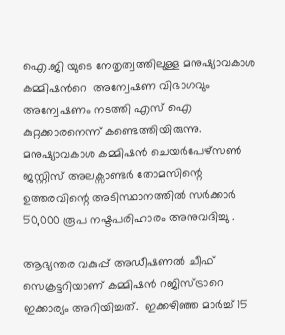ഐ.ജി യുടെ നേതൃത്വത്തിലുള്ള മനുഷ്യാവകാശ കമ്മിഷന്‍റെ  അന്വേഷണ വിഭാഗവും അന്വേഷണം നടത്തി എസ് ഐ കുറ്റക്കാരനെന്ന് കണ്ടെത്തിയിരുന്നു. മനുഷ്യാവകാശ കമ്മിഷൻ ചെയർപേഴ്സൺ ജസ്റ്റിസ് അലക്സാണ്ടർ തോമസിന്റെ ഉത്തരവിന്റെ അടിസ്ഥാനത്തിൽ സർക്കാർ 50,000 രൂപ നഷ്ടപരിഹാരം അനുവദിച്ചു .

ആഭ്യന്തര വകുപ്പ് അഡീഷണൽ ചീഫ് സെക്രട്ടറിയാണ് കമ്മിഷൻ റജിസ്ട്രാറെ ഇക്കാര്യം അറിയിച്ചത്.  ഇക്കഴിഞ്ഞ മാർച്ച് 15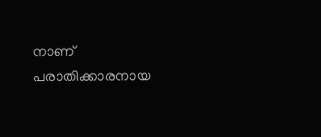നാണ് പരാതിക്കാരനായ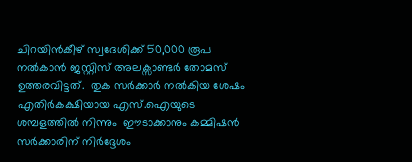ചിറയിൻകീഴ് സ്വദേശിക്ക് 50,000 രൂപ നൽകാൻ ജസ്റ്റിസ് അലക്സാണ്ടർ തോമസ് ഉത്തരവിട്ടത്.  തുക സർക്കാർ നൽകിയ ശേഷം എതിർകക്ഷിയായ എസ്.ഐയുടെ ശമ്പളത്തിൽ നിന്നും  ഈടാക്കാനും കമ്മിഷൻ സർക്കാരിന് നിർദ്ദേശം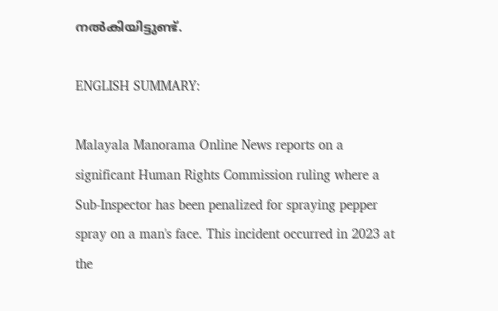നൽകിയിട്ടുണ്ട്.

ENGLISH SUMMARY:

Malayala Manorama Online News reports on a significant Human Rights Commission ruling where a Sub-Inspector has been penalized for spraying pepper spray on a man's face. This incident occurred in 2023 at the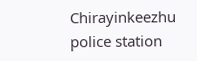Chirayinkeezhu police station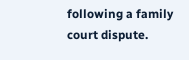following a family court dispute.